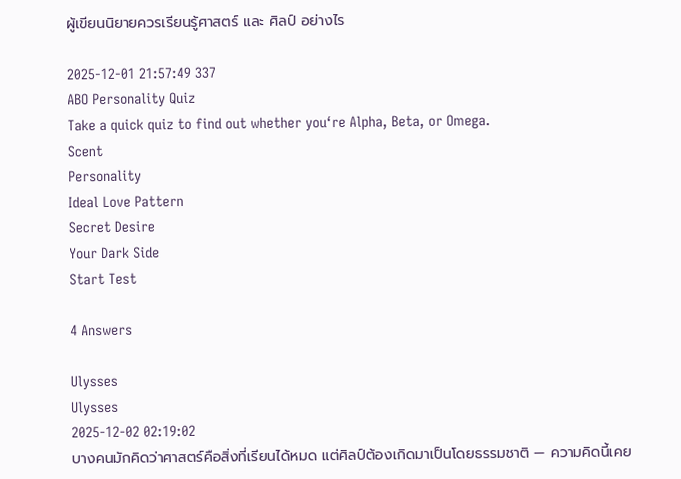ผู้เขียนนิยายควรเรียนรู้ศาสตร์ และ ศิลป์ อย่างไร

2025-12-01 21:57:49 337
ABO Personality Quiz
Take a quick quiz to find out whether you‘re Alpha, Beta, or Omega.
Scent
Personality
Ideal Love Pattern
Secret Desire
Your Dark Side
Start Test

4 Answers

Ulysses
Ulysses
2025-12-02 02:19:02
บางคนมักคิดว่าศาสตร์คือสิ่งที่เรียนได้หมด แต่ศิลป์ต้องเกิดมาเป็นโดยธรรมชาติ — ความคิดนี้เคย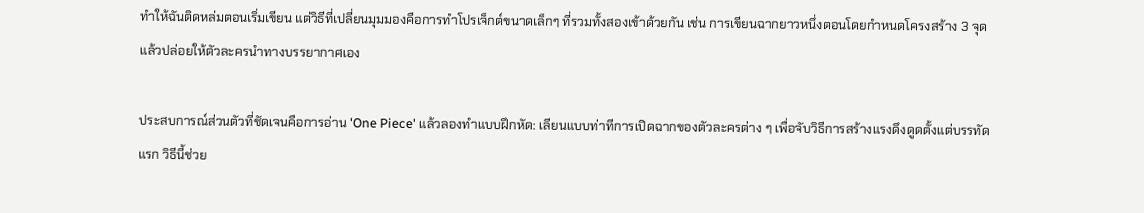ทำให้ฉันติดหล่มตอนเริ่มเขียน แต่วิธีที่เปลี่ยนมุมมองคือการทำโปรเจ็กต์ขนาดเล็กๆ ที่รวมทั้งสองเข้าด้วยกัน เช่น การเขียนฉากยาวหนึ่งตอนโดยกำหนดโครงสร้าง 3 จุด แล้วปล่อยให้ตัวละครนำทางบรรยากาศเอง

ประสบการณ์ส่วนตัวที่ชัดเจนคือการอ่าน 'One Piece' แล้วลองทำแบบฝึกหัด: เลียนแบบท่าทีการเปิดฉากของตัวละครต่าง ๆ เพื่อจับวิธีการสร้างแรงดึงดูดตั้งแต่บรรทัดแรก วิธีนี้ช่วย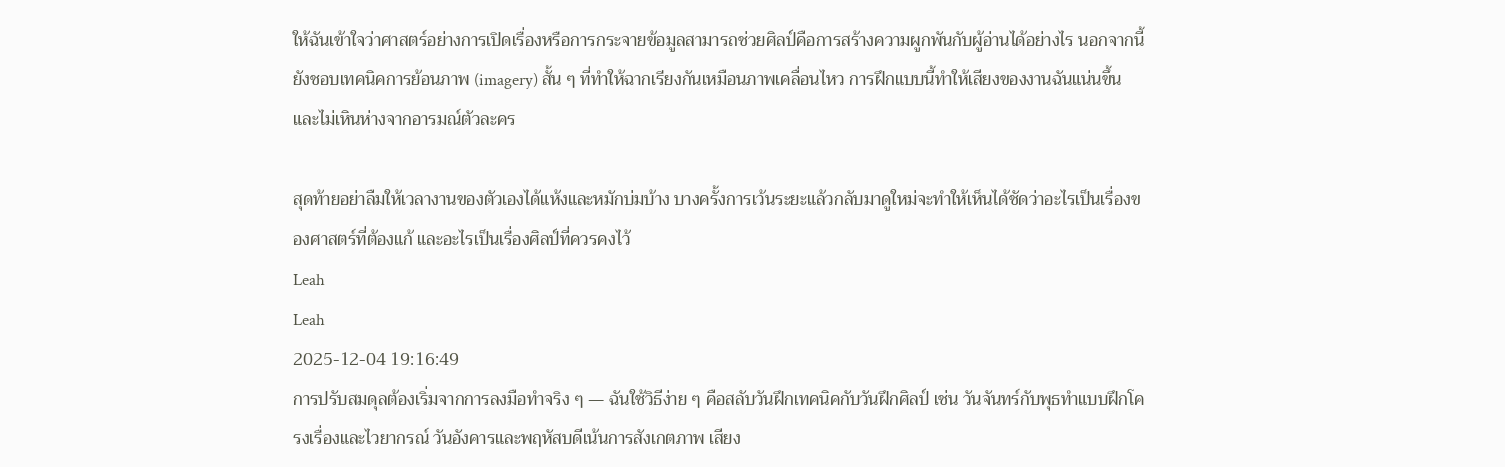ให้ฉันเข้าใจว่าศาสตร์อย่างการเปิดเรื่องหรือการกระจายข้อมูลสามารถช่วยศิลป์คือการสร้างความผูกพันกับผู้อ่านได้อย่างไร นอกจากนี้ยังชอบเทคนิคการย้อนภาพ (imagery) สั้น ๆ ที่ทำให้ฉากเรียงกันเหมือนภาพเคลื่อนไหว การฝึกแบบนี้ทำให้เสียงของงานฉันแน่นขึ้นและไม่เหินห่างจากอารมณ์ตัวละคร

สุดท้ายอย่าลืมให้เวลางานของตัวเองได้แห้งและหมักบ่มบ้าง บางครั้งการเว้นระยะแล้วกลับมาดูใหม่จะทำให้เห็นได้ชัดว่าอะไรเป็นเรื่องของศาสตร์ที่ต้องแก้ และอะไรเป็นเรื่องศิลป์ที่ควรคงไว้
Leah
Leah
2025-12-04 19:16:49
การปรับสมดุลต้องเริ่มจากการลงมือทำจริง ๆ — ฉันใช้วิธีง่าย ๆ คือสลับวันฝึกเทคนิคกับวันฝึกศิลป์ เช่น วันจันทร์กับพุธทำแบบฝึกโครงเรื่องและไวยากรณ์ วันอังคารและพฤหัสบดีเน้นการสังเกตภาพ เสียง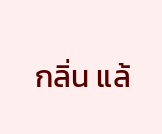กลิ่น แล้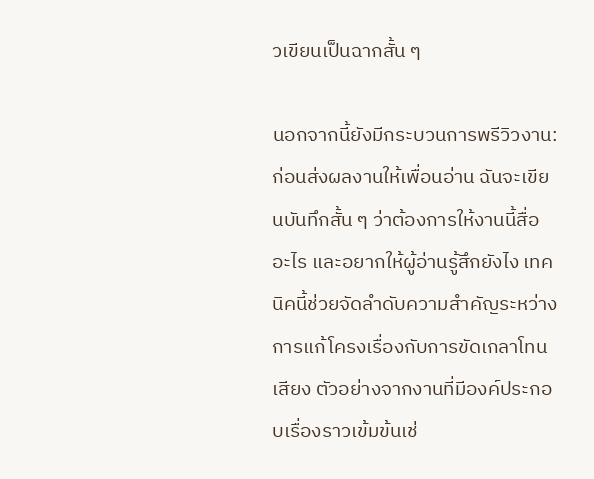วเขียนเป็นฉากสั้น ๆ

นอกจากนี้ยังมีกระบวนการพรีวิวงาน: ก่อนส่งผลงานให้เพื่อนอ่าน ฉันจะเขียนบันทึกสั้น ๆ ว่าต้องการให้งานนี้สื่ออะไร และอยากให้ผู้อ่านรู้สึกยังไง เทคนิคนี้ช่วยจัดลำดับความสำคัญระหว่างการแก้โครงเรื่องกับการขัดเกลาโทนเสียง ตัวอย่างจากงานที่มีองค์ประกอบเรื่องราวเข้มข้นเช่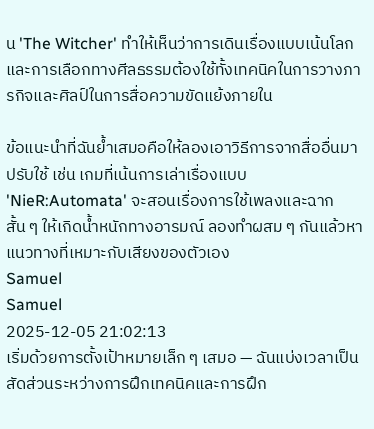น 'The Witcher' ทำให้เห็นว่าการเดินเรื่องแบบเน้นโลกและการเลือกทางศีลธรรมต้องใช้ทั้งเทคนิคในการวางภารกิจและศิลป์ในการสื่อความขัดแย้งภายใน

ข้อแนะนำที่ฉันย้ำเสมอคือให้ลองเอาวิธีการจากสื่ออื่นมาปรับใช้ เช่น เกมที่เน้นการเล่าเรื่องแบบ 'NieR:Automata' จะสอนเรื่องการใช้เพลงและฉากสั้น ๆ ให้เกิดน้ำหนักทางอารมณ์ ลองทำผสม ๆ กันแล้วหาแนวทางที่เหมาะกับเสียงของตัวเอง
Samuel
Samuel
2025-12-05 21:02:13
เริ่มด้วยการตั้งเป้าหมายเล็ก ๆ เสมอ — ฉันแบ่งเวลาเป็นสัดส่วนระหว่างการฝึกเทคนิคและการฝึก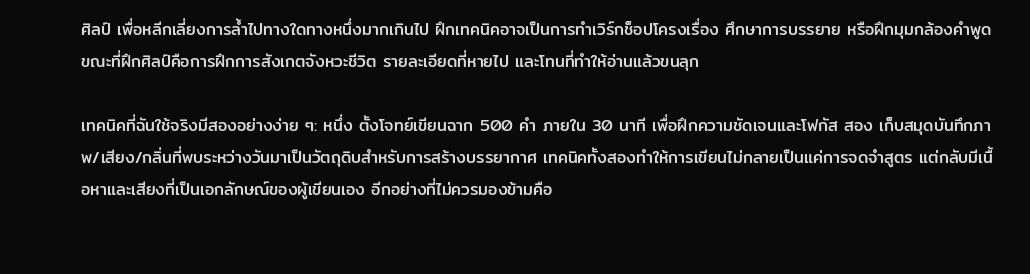ศิลป์ เพื่อหลีกเลี่ยงการล้ำไปทางใดทางหนึ่งมากเกินไป ฝึกเทคนิคอาจเป็นการทำเวิร์กช็อปโครงเรื่อง ศึกษาการบรรยาย หรือฝึกมุมกล้องคำพูด ขณะที่ฝึกศิลป์คือการฝึกการสังเกตจังหวะชีวิต รายละเอียดที่หายไป และโทนที่ทำให้อ่านแล้วขนลุก

เทคนิคที่ฉันใช้จริงมีสองอย่างง่าย ๆ: หนึ่ง ตั้งโจทย์เขียนฉาก 500 คำ ภายใน 30 นาที เพื่อฝึกความชัดเจนและโฟกัส สอง เก็บสมุดบันทึกภาพ/เสียง/กลิ่นที่พบระหว่างวันมาเป็นวัตถุดิบสำหรับการสร้างบรรยากาศ เทคนิคทั้งสองทำให้การเขียนไม่กลายเป็นแค่การจดจำสูตร แต่กลับมีเนื้อหาและเสียงที่เป็นเอกลักษณ์ของผู้เขียนเอง อีกอย่างที่ไม่ควรมองข้ามคือ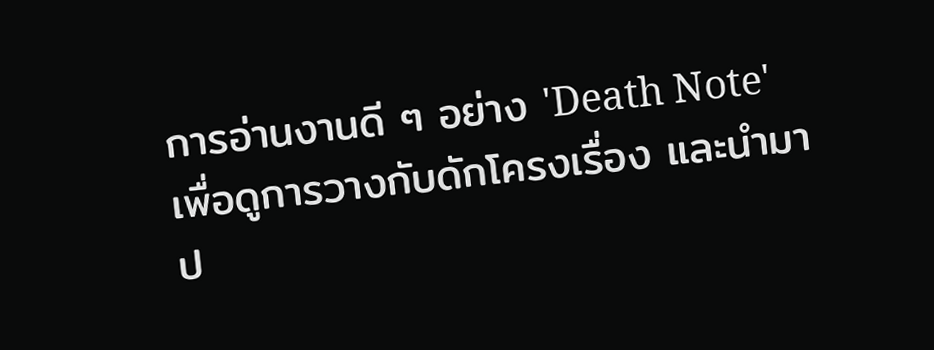การอ่านงานดี ๆ อย่าง 'Death Note' เพื่อดูการวางกับดักโครงเรื่อง และนำมาป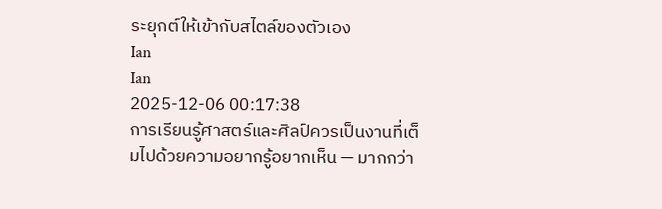ระยุกต์ให้เข้ากับสไตล์ของตัวเอง
Ian
Ian
2025-12-06 00:17:38
การเรียนรู้ศาสตร์และศิลป์ควรเป็นงานที่เต็มไปด้วยความอยากรู้อยากเห็น — มากกว่า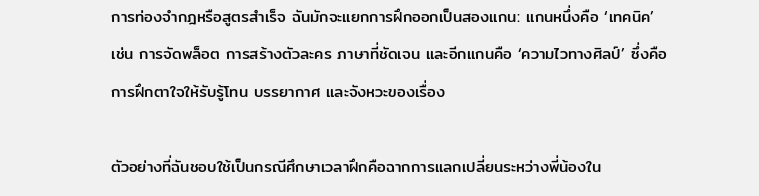การท่องจำกฎหรือสูตรสำเร็จ ฉันมักจะแยกการฝึกออกเป็นสองแกน: แกนหนึ่งคือ ‘เทคนิค’ เช่น การจัดพล็อต การสร้างตัวละคร ภาษาที่ชัดเจน และอีกแกนคือ ‘ความไวทางศิลป์’ ซึ่งคือการฝึกตาใจให้รับรู้โทน บรรยากาศ และจังหวะของเรื่อง

ตัวอย่างที่ฉันชอบใช้เป็นกรณีศึกษาเวลาฝึกคือฉากการแลกเปลี่ยนระหว่างพี่น้องใน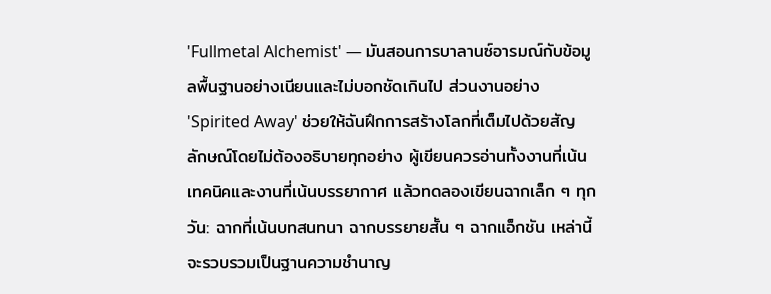'Fullmetal Alchemist' — มันสอนการบาลานซ์อารมณ์กับข้อมูลพื้นฐานอย่างเนียนและไม่บอกชัดเกินไป ส่วนงานอย่าง 'Spirited Away' ช่วยให้ฉันฝึกการสร้างโลกที่เต็มไปด้วยสัญลักษณ์โดยไม่ต้องอธิบายทุกอย่าง ผู้เขียนควรอ่านทั้งงานที่เน้นเทคนิคและงานที่เน้นบรรยากาศ แล้วทดลองเขียนฉากเล็ก ๆ ทุกวัน: ฉากที่เน้นบทสนทนา ฉากบรรยายสั้น ๆ ฉากแอ็กชัน เหล่านี้จะรวบรวมเป็นฐานความชำนาญ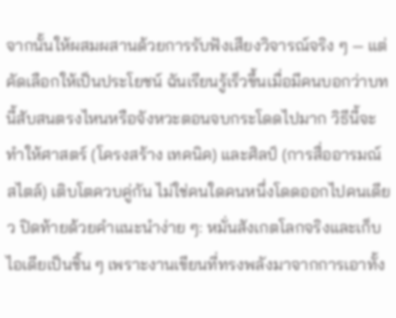จากนั้นให้ผสมผสานด้วยการรับฟังเสียงวิจารณ์จริง ๆ — แต่คัดเลือกให้เป็นประโยชน์ ฉันเรียนรู้เร็วขึ้นเมื่อมีคนบอกว่าบทนี้สับสนตรงไหนหรือจังหวะตอนจบกระโดดไปมาก วิธีนี้จะทำให้ศาสตร์ (โครงสร้าง เทคนิค) และศิลป์ (การสื่ออารมณ์ สไตล์) เติบโตควบคู่กัน ไม่ใช่คนใดคนหนึ่งโดดออกไปคนเดียว ปิดท้ายด้วยคำแนะนำง่าย ๆ: หมั่นสังเกตโลกจริงและเก็บไอเดียเป็นชิ้น ๆ เพราะงานเขียนที่ทรงพลังมาจากการเอาทั้ง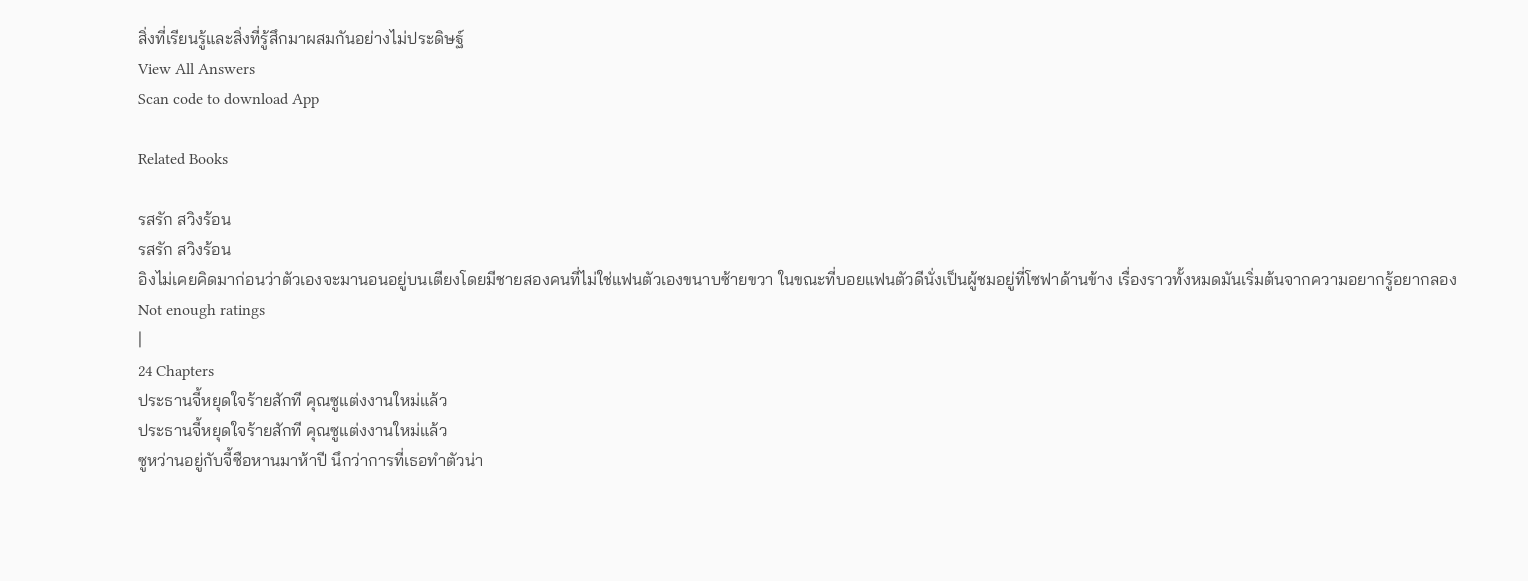สิ่งที่เรียนรู้และสิ่งที่รู้สึกมาผสมกันอย่างไม่ประดิษฐ์
View All Answers
Scan code to download App

Related Books

รสรัก สวิงร้อน
รสรัก สวิงร้อน
อิงไม่เคยคิดมาก่อนว่าตัวเองจะมานอนอยู่บนเตียงโดยมีชายสองคนที่ไม่ใช่แฟนตัวเองขนาบซ้ายขวา ในขณะที่บอยแฟนตัวดีนั่งเป็นผู้ชมอยู่ที่โซฟาด้านข้าง เรื่องราวทั้งหมดมันเริ่มต้นจากความอยากรู้อยากลอง
Not enough ratings
|
24 Chapters
ประธานจี้หยุดใจร้ายสักที คุณซูแต่งงานใหม่แล้ว
ประธานจี้หยุดใจร้ายสักที คุณซูแต่งงานใหม่แล้ว
ซูหว่านอยู่กับจี้ซือหานมาห้าปี นึกว่าการที่เธอทำตัวน่า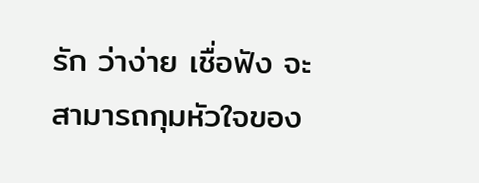รัก ว่าง่าย เชื่อฟัง จะสามารถกุมหัวใจของ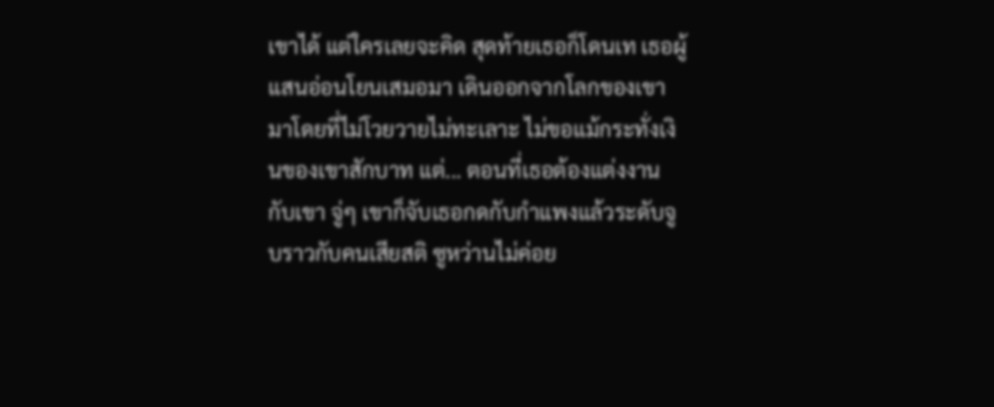เขาได้ แต่ใครเลยจะคิด สุดท้ายเธอก็โดนเท เธอผู้แสนอ่อนโยนเสมอมา เดินออกจากโลกของเขามาโดยที่ไม่โวยวายไม่ทะเลาะ ไม่ขอแม้กระทั่งเงินของเขาสักบาท แต่... ตอนที่เธอต้องแต่งงานกับเขา จู่ๆ เขาก็จับเธอกดกับกำแพงแล้วระดับจูบราวกับคนเสียสติ ซูหว่านไม่ค่อย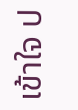เข้าใจ ป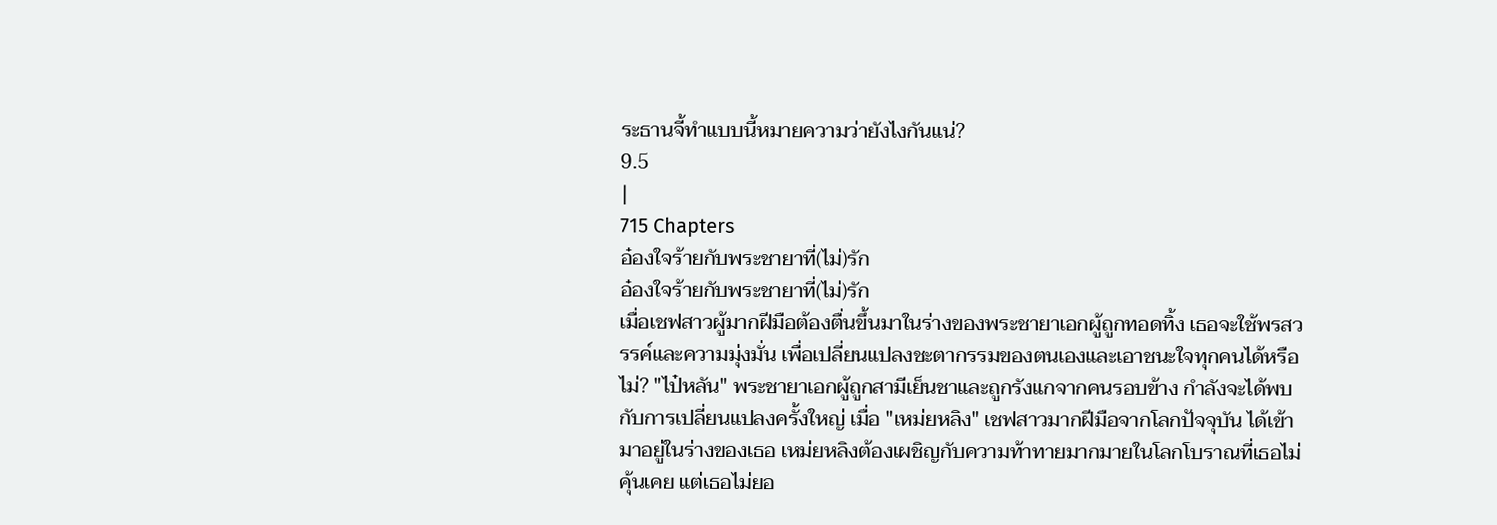ระธานจี้ทำแบบนี้หมายความว่ายังไงกันแน่?
9.5
|
715 Chapters
อ๋องใจร้ายกับพระชายาที่(ไม่)รัก
อ๋องใจร้ายกับพระชายาที่(ไม่)รัก
เมื่อเชฟสาวผู้มากฝีมือต้องตื่นขึ้นมาในร่างของพระชายาเอกผู้ถูกทอดทิ้ง เธอจะใช้พรสวรรค์และความมุ่งมั่น เพื่อเปลี่ยนแปลงชะตากรรมของตนเองและเอาชนะใจทุกคนได้หรือไม่? "ไป๋หลัน" พระชายาเอกผู้ถูกสามีเย็นชาและถูกรังแกจากคนรอบข้าง กำลังจะได้พบกับการเปลี่ยนแปลงครั้งใหญ่ เมื่อ "เหม่ยหลิง" เชฟสาวมากฝีมือจากโลกปัจจุบัน ได้เข้ามาอยู่ในร่างของเธอ เหม่ยหลิงต้องเผชิญกับความท้าทายมากมายในโลกโบราณที่เธอไม่คุ้นเคย แต่เธอไม่ยอ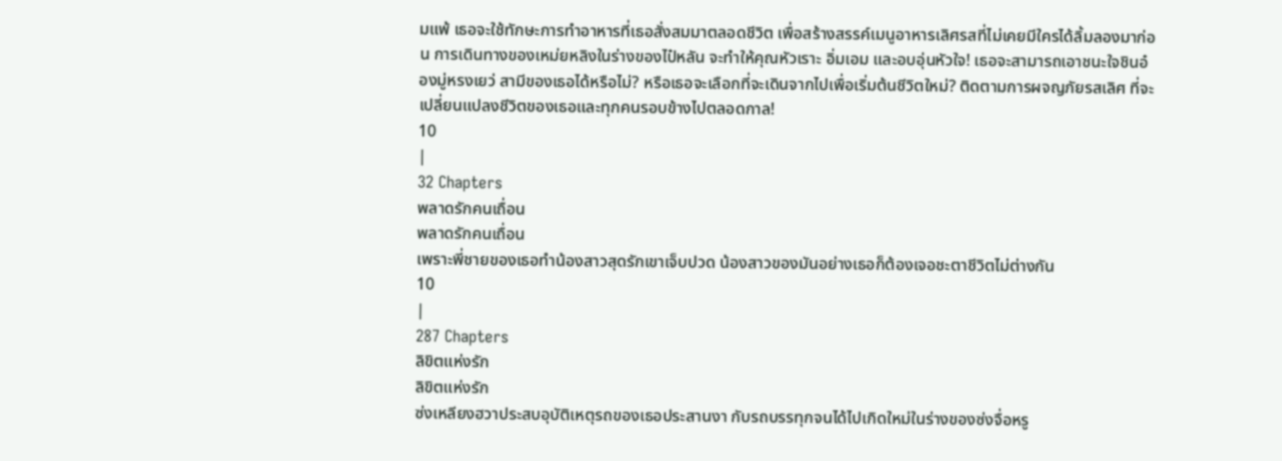มแพ้ เธอจะใช้ทักษะการทำอาหารที่เธอสั่งสมมาตลอดชีวิต เพื่อสร้างสรรค์เมนูอาหารเลิศรสที่ไม่เคยมีใครได้ลิ้มลองมาก่อน การเดินทางของเหม่ยหลิงในร่างของไป๋หลัน จะทำให้คุณหัวเราะ อิ่มเอม และอบอุ่นหัวใจ! เธอจะสามารถเอาชนะใจชินอ๋องมู่หรงเยว่ สามีของเธอได้หรือไม่? หรือเธอจะเลือกที่จะเดินจากไปเพื่อเริ่มต้นชีวิตใหม่? ติดตามการผจญภัยรสเลิศ ที่จะเปลี่ยนแปลงชีวิตของเธอและทุกคนรอบข้างไปตลอดกาล!
10
|
32 Chapters
พลาดรักคนเถื่อน
พลาดรักคนเถื่อน
เพราะพี่ชายของเธอทำน้องสาวสุดรักเขาเจ็บปวด น้องสาวของมันอย่างเธอก็ต้องเจอชะตาชีวิตไม่ต่างกัน
10
|
287 Chapters
ลิขิตแห่งรัก
ลิขิตแห่งรัก
ซ่งเหลียงฮวาประสบอุบัติเหตุรถของเธอประสานงา กับรถบรรทุกจนได้ไปเกิดใหม่ในร่างของซ่งจื่อหรู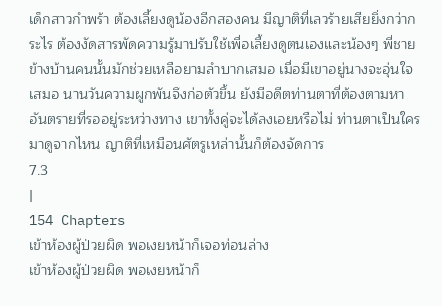เด็กสาวกำพร้า ต้องเลี้ยงดูน้องอีกสองคน มีญาติที่เลวร้ายเสียยิ่งกว่ากระไร ต้องงัดสารพัดความรู้มาปรับใช้เพื่อเลี้ยงดูตนเองและน้องๆ พี่ชายข้างบ้านคนนั้นมักช่วยเหลือยามลำบากเสมอ เมื่อมีเขาอยู่นางจะอุ่นใจเสมอ นานวันความผูกพันจึงก่อตัวขึ้น ยังมีอดีตท่านตาที่ต้องตามหา อันตรายที่รออยู่ระหว่างทาง เขาทั้งคู่จะได้ลงเอยหรือไม่ ท่านตาเป็นใครมาดูจากไหน ญาติที่เหมือนศัตรูเหล่านั้นก็ต้องจัดการ
7.3
|
154 Chapters
เข้าห้องผู้ป่วยผิด พอเงยหน้าก็เจอท่อนล่าง
เข้าห้องผู้ป่วยผิด พอเงยหน้าก็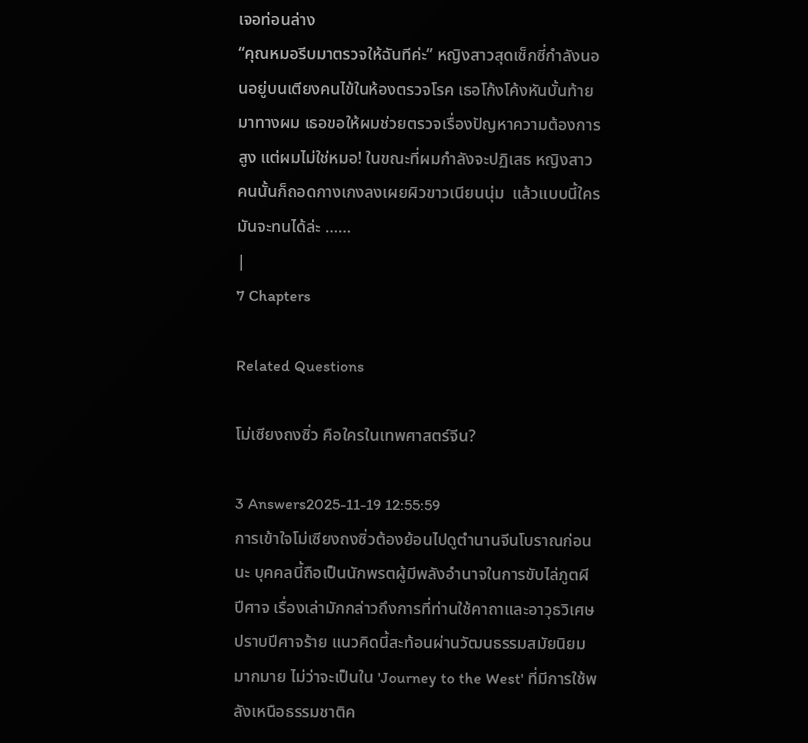เจอท่อนล่าง
“คุณหมอรีบมาตรวจให้ฉันทีค่ะ” หญิงสาวสุดเซ็กซี่กำลังนอนอยู่บนเตียงคนไข้ในห้องตรวจโรค เธอโก้งโค้งหันบั้นท้ายมาทางผม เธอขอให้ผมช่วยตรวจเรื่องปัญหาความต้องการสูง แต่ผมไม่ใช่หมอ! ในขณะที่ผมกำลังจะปฏิเสธ หญิงสาวคนนั้นก็ถอดกางเกงลงเผยผิวขาวเนียนนุ่ม  แล้วแบบนี้ใครมันจะทนได้ล่ะ ……
|
7 Chapters

Related Questions

โม่เซียงถงซิ่ว คือใครในเทพศาสตร์จีน?

3 Answers2025-11-19 12:55:59
การเข้าใจโม่เซียงถงซิ่วต้องย้อนไปดูตำนานจีนโบราณก่อนนะ บุคคลนี้ถือเป็นนักพรตผู้มีพลังอำนาจในการขับไล่ภูตผีปีศาจ เรื่องเล่ามักกล่าวถึงการที่ท่านใช้คาถาและอาวุธวิเศษปราบปีศาจร้าย แนวคิดนี้สะท้อนผ่านวัฒนธรรมสมัยนิยมมากมาย ไม่ว่าจะเป็นใน 'Journey to the West' ที่มีการใช้พลังเหนือธรรมชาติค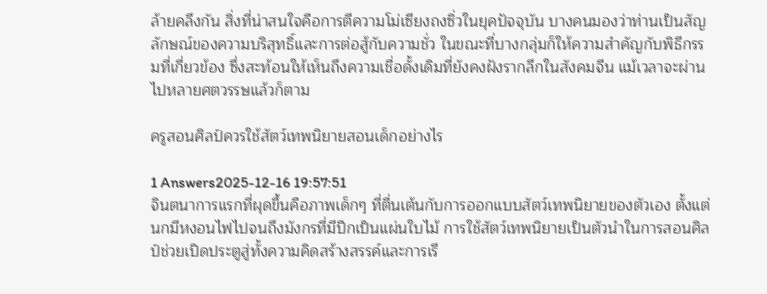ล้ายคลึงกัน สิ่งที่น่าสนใจคือการตีความโม่เซียงถงซิ่วในยุคปัจจุบัน บางคนมองว่าท่านเป็นสัญลักษณ์ของความบริสุทธิ์และการต่อสู้กับความชั่ว ในขณะที่บางกลุ่มก็ให้ความสำคัญกับพิธีกรรมที่เกี่ยวข้อง ซึ่งสะท้อนให้เห็นถึงความเชื่อดั้งเดิมที่ยังคงฝังรากลึกในสังคมจีน แม้เวลาจะผ่านไปหลายศตวรรษแล้วก็ตาม

ครูสอนศิลป์ควรใช้สัตว์เทพนิยายสอนเด็กอย่างไร

1 Answers2025-12-16 19:57:51
จินตนาการแรกที่ผุดขึ้นคือภาพเด็กๆ ที่ตื่นเต้นกับการออกแบบสัตว์เทพนิยายของตัวเอง ตั้งแต่นกมีหงอนไฟไปจนถึงมังกรที่มีปีกเป็นแผ่นใบไม้ การใช้สัตว์เทพนิยายเป็นตัวนำในการสอนศิลป์ช่วยเปิดประตูสู่ทั้งความคิดสร้างสรรค์และการเรี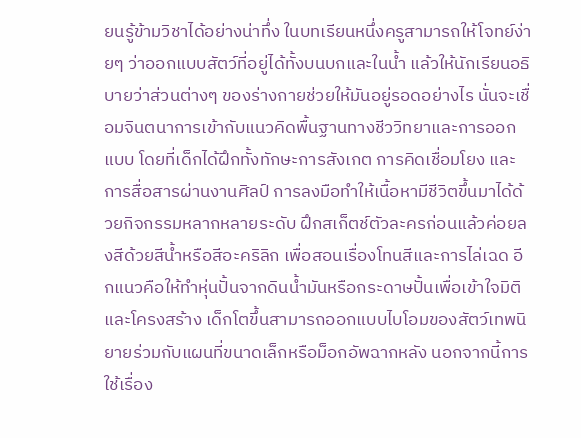ยนรู้ข้ามวิชาได้อย่างน่าทึ่ง ในบทเรียนหนึ่งครูสามารถให้โจทย์ง่ายๆ ว่าออกแบบสัตว์ที่อยู่ได้ทั้งบนบกและในน้ำ แล้วให้นักเรียนอธิบายว่าส่วนต่างๆ ของร่างกายช่วยให้มันอยู่รอดอย่างไร นั่นจะเชื่อมจินตนาการเข้ากับแนวคิดพื้นฐานทางชีววิทยาและการออกแบบ โดยที่เด็กได้ฝึกทั้งทักษะการสังเกต การคิดเชื่อมโยง และการสื่อสารผ่านงานศิลป์ การลงมือทำให้เนื้อหามีชีวิตขึ้นมาได้ด้วยกิจกรรมหลากหลายระดับ ฝึกสเก็ตช์ตัวละครก่อนแล้วค่อยลงสีด้วยสีน้ำหรือสีอะคริลิก เพื่อสอนเรื่องโทนสีและการไล่เฉด อีกแนวคือให้ทำหุ่นปั้นจากดินน้ำมันหรือกระดาษปั้นเพื่อเข้าใจมิติและโครงสร้าง เด็กโตขึ้นสามารถออกแบบไบโอมของสัตว์เทพนิยายร่วมกับแผนที่ขนาดเล็กหรือม็อกอัพฉากหลัง นอกจากนี้การใช้เรื่อง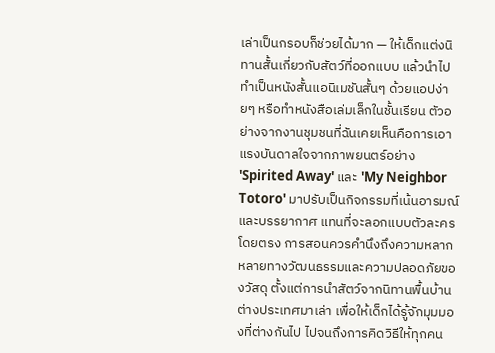เล่าเป็นกรอบก็ช่วยได้มาก — ให้เด็กแต่งนิทานสั้นเกี่ยวกับสัตว์ที่ออกแบบ แล้วนำไปทำเป็นหนังสั้นแอนิเมชันสั้นๆ ด้วยแอปง่ายๆ หรือทำหนังสือเล่มเล็กในชั้นเรียน ตัวอย่างจากงานชุมชนที่ฉันเคยเห็นคือการเอาแรงบันดาลใจจากภาพยนตร์อย่าง 'Spirited Away' และ 'My Neighbor Totoro' มาปรับเป็นกิจกรรมที่เน้นอารมณ์และบรรยากาศ แทนที่จะลอกแบบตัวละครโดยตรง การสอนควรคำนึงถึงความหลากหลายทางวัฒนธรรมและความปลอดภัยของวัสดุ ตั้งแต่การนำสัตว์จากนิทานพื้นบ้านต่างประเทศมาเล่า เพื่อให้เด็กได้รู้จักมุมมองที่ต่างกันไป ไปจนถึงการคิดวิธีให้ทุกคน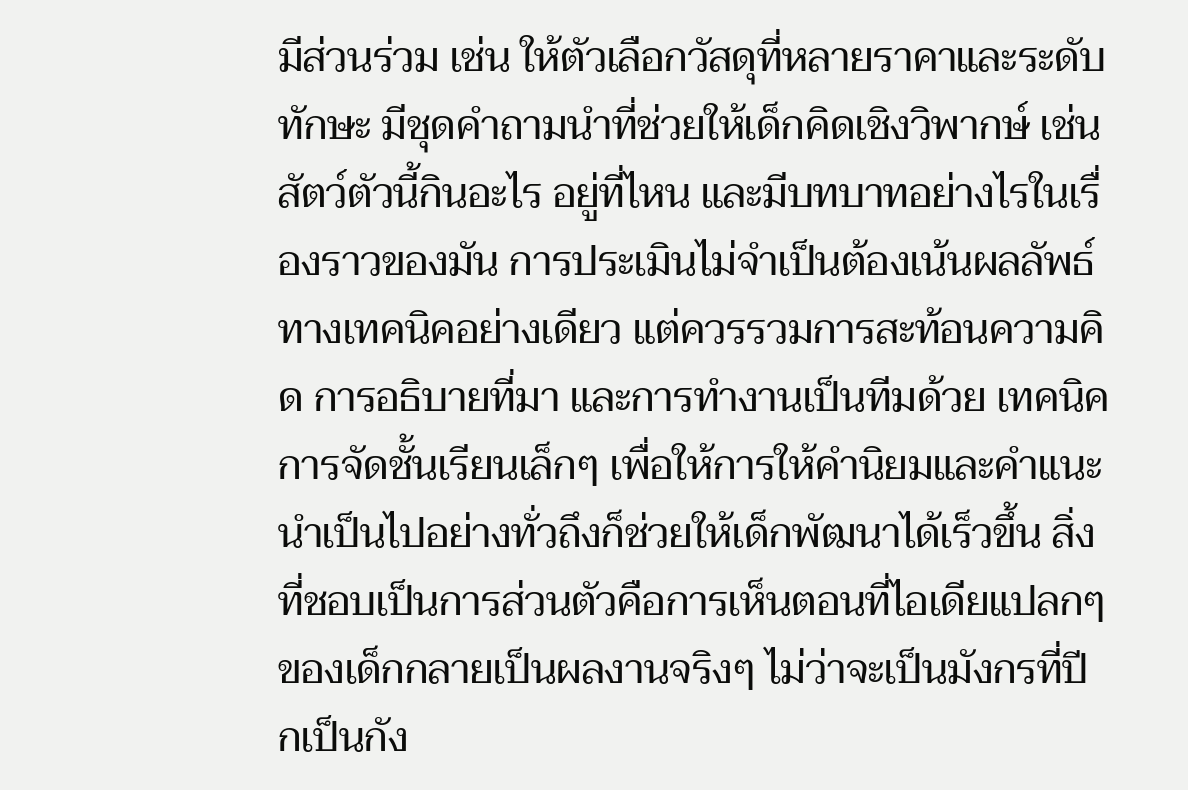มีส่วนร่วม เช่น ให้ตัวเลือกวัสดุที่หลายราคาและระดับทักษะ มีชุดคำถามนำที่ช่วยให้เด็กคิดเชิงวิพากษ์ เช่น สัตว์ตัวนี้กินอะไร อยู่ที่ไหน และมีบทบาทอย่างไรในเรื่องราวของมัน การประเมินไม่จำเป็นต้องเน้นผลลัพธ์ทางเทคนิคอย่างเดียว แต่ควรรวมการสะท้อนความคิด การอธิบายที่มา และการทำงานเป็นทีมด้วย เทคนิคการจัดชั้นเรียนเล็กๆ เพื่อให้การให้คำนิยมและคำแนะนำเป็นไปอย่างทั่วถึงก็ช่วยให้เด็กพัฒนาได้เร็วขึ้น สิ่งที่ชอบเป็นการส่วนตัวคือการเห็นตอนที่ไอเดียแปลกๆ ของเด็กกลายเป็นผลงานจริงๆ ไม่ว่าจะเป็นมังกรที่ปีกเป็นกัง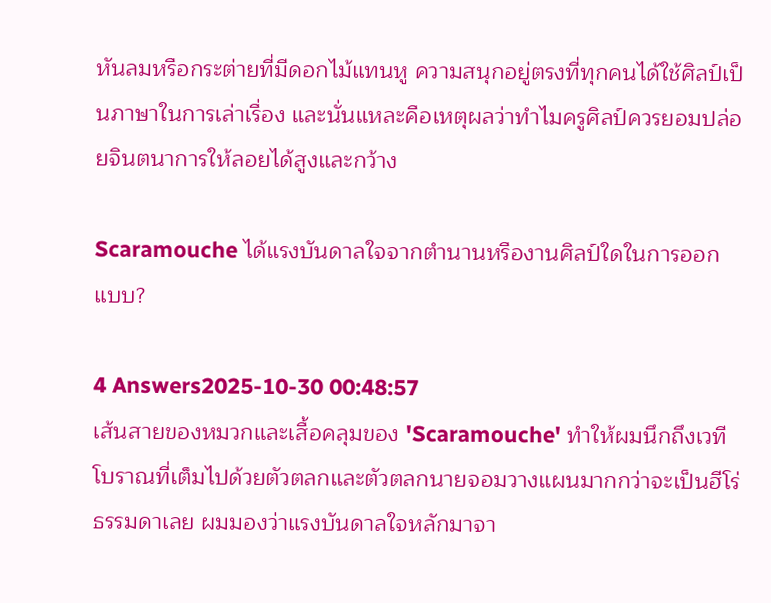หันลมหรือกระต่ายที่มีดอกไม้แทนหู ความสนุกอยู่ตรงที่ทุกคนได้ใช้ศิลป์เป็นภาษาในการเล่าเรื่อง และนั่นแหละคือเหตุผลว่าทำไมครูศิลป์ควรยอมปล่อยจินตนาการให้ลอยได้สูงและกว้าง

Scaramouche ได้แรงบันดาลใจจากตำนานหรืองานศิลป์ใดในการออกแบบ?

4 Answers2025-10-30 00:48:57
เส้นสายของหมวกและเสื้อคลุมของ 'Scaramouche' ทำให้ผมนึกถึงเวทีโบราณที่เต็มไปด้วยตัวตลกและตัวตลกนายจอมวางแผนมากกว่าจะเป็นฮีโร่ธรรมดาเลย ผมมองว่าแรงบันดาลใจหลักมาจา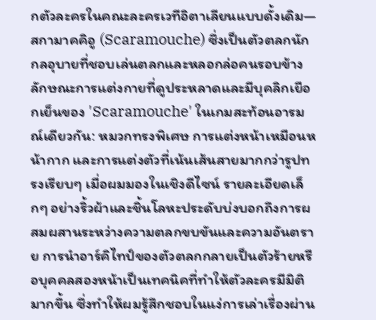กตัวละครในคณะละครเวทีอิตาเลียนแบบดั้งเดิม—สกามาคคิอู (Scaramouche) ซึ่งเป็นตัวตลกนักกลอุบายที่ชอบเล่นตลกและหลอกล่อคนรอบข้าง ลักษณะการแต่งกายที่ดูประหลาดและมีบุคลิกเยือกเย็นของ 'Scaramouche' ในเกมสะท้อนอารมณ์เดียวกัน: หมวกทรงพิเศษ การแต่งหน้าเหมือนหน้ากาก และการแต่งตัวที่เน้นเส้นสายมากกว่ารูปทรงเรียบๆ เมื่อผมมองในเชิงดีไซน์ รายละเอียดเล็กๆ อย่างริ้วผ้าและชิ้นโลหะประดับบ่งบอกถึงการผสมผสานระหว่างความตลกขบขันและความอันตราย การนำอาร์คิไทป์ของตัวตลกกลายเป็นตัวร้ายหรือบุคคลสองหน้าเป็นเทคนิคที่ทำให้ตัวละครมีมิติมากขึ้น ซึ่งทำให้ผมรู้สึกชอบในแง่การเล่าเรื่องผ่าน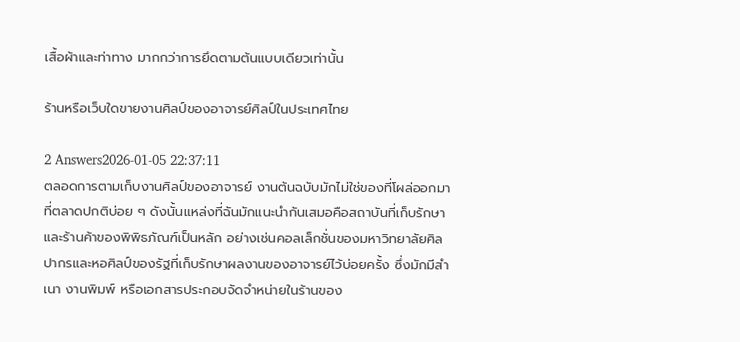เสื้อผ้าและท่าทาง มากกว่าการยึดตามต้นแบบเดียวเท่านั้น

ร้านหรือเว็บใดขายงานศิลป์ของอาจารย์ศิลป์ในประเทศไทย

2 Answers2026-01-05 22:37:11
ตลอดการตามเก็บงานศิลป์ของอาจารย์ งานต้นฉบับมักไม่ใช่ของที่โผล่ออกมาที่ตลาดปกติบ่อย ๆ ดังนั้นแหล่งที่ฉันมักแนะนำกันเสมอคือสถาบันที่เก็บรักษาและร้านค้าของพิพิธภัณฑ์เป็นหลัก อย่างเช่นคอลเล็กชั่นของมหาวิทยาลัยศิลปากรและหอศิลป์ของรัฐที่เก็บรักษาผลงานของอาจารย์ไว้บ่อยครั้ง ซึ่งมักมีสำเนา งานพิมพ์ หรือเอกสารประกอบจัดจำหน่ายในร้านของ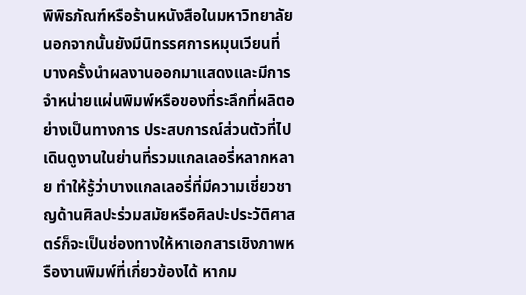พิพิธภัณฑ์หรือร้านหนังสือในมหาวิทยาลัย นอกจากนั้นยังมีนิทรรศการหมุนเวียนที่บางครั้งนำผลงานออกมาแสดงและมีการจำหน่ายแผ่นพิมพ์หรือของที่ระลึกที่ผลิตอย่างเป็นทางการ ประสบการณ์ส่วนตัวที่ไปเดินดูงานในย่านที่รวมแกลเลอรี่หลากหลาย ทำให้รู้ว่าบางแกลเลอรี่ที่มีความเชี่ยวชาญด้านศิลปะร่วมสมัยหรือศิลปะประวัติศาสตร์ก็จะเป็นช่องทางให้หาเอกสารเชิงภาพหรืองานพิมพ์ที่เกี่ยวข้องได้ หากม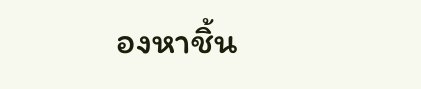องหาชิ้น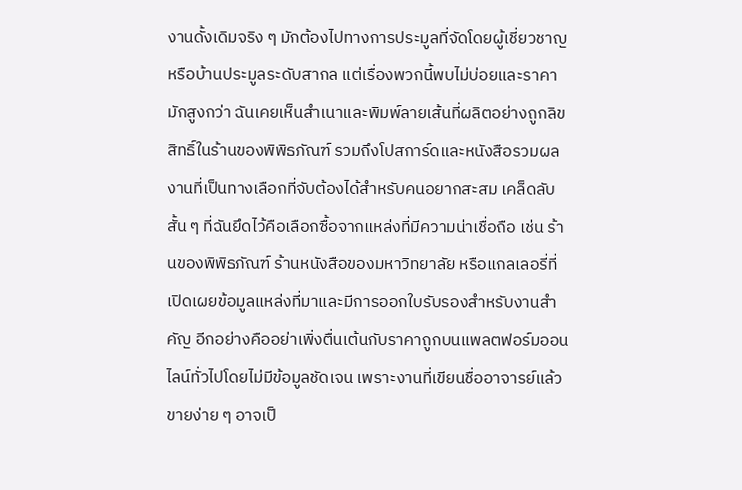งานดั้งเดิมจริง ๆ มักต้องไปทางการประมูลที่จัดโดยผู้เชี่ยวชาญหรือบ้านประมูลระดับสากล แต่เรื่องพวกนี้พบไม่บ่อยและราคามักสูงกว่า ฉันเคยเห็นสำเนาและพิมพ์ลายเส้นที่ผลิตอย่างถูกลิขสิทธิ์ในร้านของพิพิธภัณฑ์ รวมถึงโปสการ์ดและหนังสือรวมผลงานที่เป็นทางเลือกที่จับต้องได้สำหรับคนอยากสะสม เคล็ดลับสั้น ๆ ที่ฉันยึดไว้คือเลือกซื้อจากแหล่งที่มีความน่าเชื่อถือ เช่น ร้านของพิพิธภัณฑ์ ร้านหนังสือของมหาวิทยาลัย หรือแกลเลอรี่ที่เปิดเผยข้อมูลแหล่งที่มาและมีการออกใบรับรองสำหรับงานสำคัญ อีกอย่างคืออย่าเพิ่งตื่นเต้นกับราคาถูกบนแพลตฟอร์มออนไลน์ทั่วไปโดยไม่มีข้อมูลชัดเจน เพราะงานที่เขียนชื่ออาจารย์แล้วขายง่าย ๆ อาจเป็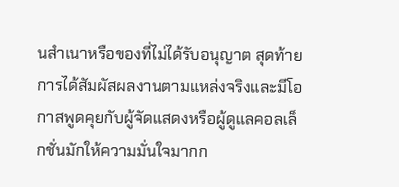นสำเนาหรือของที่ไม่ได้รับอนุญาต สุดท้ายการได้สัมผัสผลงานตามแหล่งจริงและมีโอกาสพูดคุยกับผู้จัดแสดงหรือผู้ดูแลคอลเล็กชั่นมักให้ความมั่นใจมากก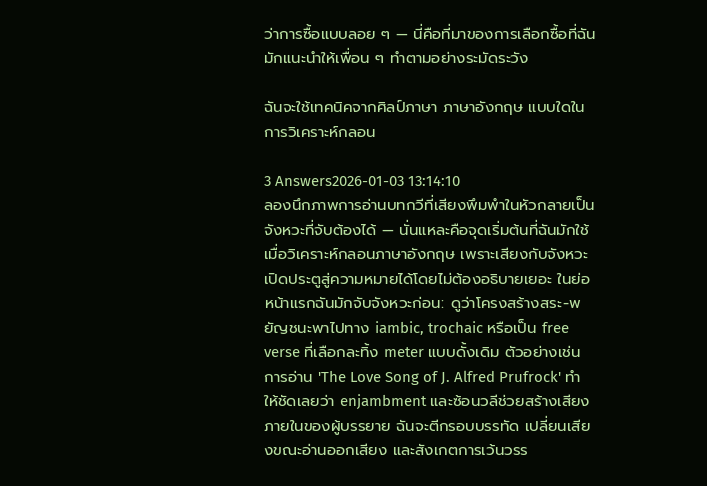ว่าการซื้อแบบลอย ๆ — นี่คือที่มาของการเลือกซื้อที่ฉันมักแนะนำให้เพื่อน ๆ ทำตามอย่างระมัดระวัง

ฉันจะใช้เทคนิคจากศิลป์ภาษา ภาษาอังกฤษ แบบใดในการวิเคราะห์กลอน

3 Answers2026-01-03 13:14:10
ลองนึกภาพการอ่านบทกวีที่เสียงพึมพำในหัวกลายเป็นจังหวะที่จับต้องได้ — นั่นแหละคือจุดเริ่มต้นที่ฉันมักใช้เมื่อวิเคราะห์กลอนภาษาอังกฤษ เพราะเสียงกับจังหวะเปิดประตูสู่ความหมายได้โดยไม่ต้องอธิบายเยอะ ในย่อหน้าแรกฉันมักจับจังหวะก่อน: ดูว่าโครงสร้างสระ-พยัญชนะพาไปทาง iambic, trochaic หรือเป็น free verse ที่เลือกละทิ้ง meter แบบดั้งเดิม ตัวอย่างเช่นการอ่าน 'The Love Song of J. Alfred Prufrock' ทำให้ชัดเลยว่า enjambment และซ้อนวลีช่วยสร้างเสียงภายในของผู้บรรยาย ฉันจะตีกรอบบรรทัด เปลี่ยนเสียงขณะอ่านออกเสียง และสังเกตการเว้นวรร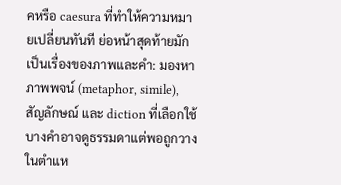คหรือ caesura ที่ทำให้ความหมายเปลี่ยนทันที ย่อหน้าสุดท้ายมักเป็นเรื่องของภาพและคำ: มองหาภาพพจน์ (metaphor, simile), สัญลักษณ์ และ diction ที่เลือกใช้ บางคำอาจดูธรรมดาแต่พอถูกวางในตำแห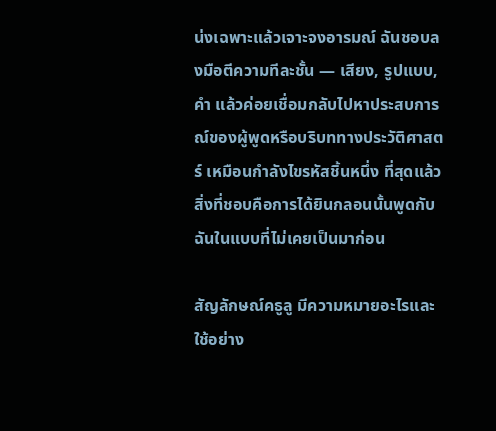น่งเฉพาะแล้วเจาะจงอารมณ์ ฉันชอบลงมือตีความทีละชั้น — เสียง, รูปแบบ, คำ แล้วค่อยเชื่อมกลับไปหาประสบการณ์ของผู้พูดหรือบริบททางประวัติศาสตร์ เหมือนกำลังไขรหัสชิ้นหนึ่ง ที่สุดแล้วสิ่งที่ชอบคือการได้ยินกลอนนั้นพูดกับฉันในแบบที่ไม่เคยเป็นมาก่อน

สัญลักษณ์คธูลู มีความหมายอะไรและใช้อย่าง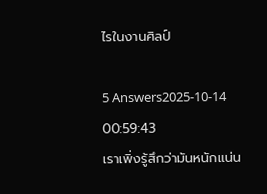ไรในงานศิลป์

5 Answers2025-10-14 00:59:43
เราเพิ่งรู้สึกว่ามันหนักแน่น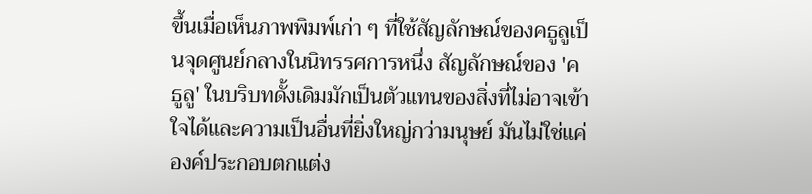ขึ้นเมื่อเห็นภาพพิมพ์เก่า ๆ ที่ใช้สัญลักษณ์ของคธูลูเป็นจุดศูนย์กลางในนิทรรศการหนึ่ง สัญลักษณ์ของ 'คธูลู' ในบริบทดั้งเดิมมักเป็นตัวแทนของสิ่งที่ไม่อาจเข้าใจได้และความเป็นอื่นที่ยิ่งใหญ่กว่ามนุษย์ มันไม่ใช่แค่องค์ประกอบตกแต่ง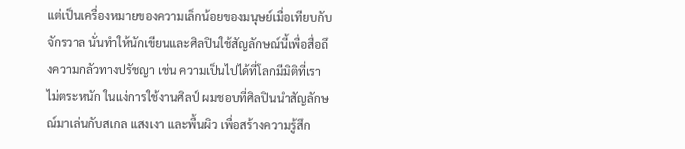แต่เป็นเครื่องหมายของความเล็กน้อยของมนุษย์เมื่อเทียบกับจักรวาล นั่นทำให้นักเขียนและศิลปินใช้สัญลักษณ์นี้เพื่อสื่อถึงความกลัวทางปรัชญา เช่น ความเป็นไปได้ที่โลกมีมิติที่เราไม่ตระหนัก ในแง่การใช้งานศิลป์ ผมชอบที่ศิลปินนำสัญลักษณ์มาเล่นกับสเกล แสงเงา และพื้นผิว เพื่อสร้างความรู้สึก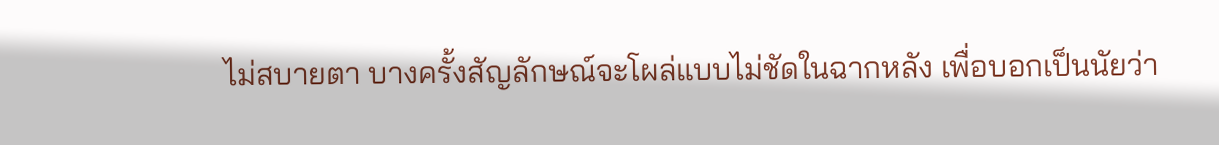ไม่สบายตา บางครั้งสัญลักษณ์จะโผล่แบบไม่ชัดในฉากหลัง เพื่อบอกเป็นนัยว่า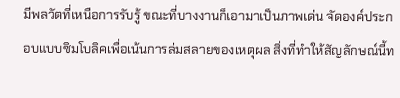มีพลวัตที่เหนือการรับรู้ ขณะที่บางงานก็เอามาเป็นภาพเด่น จัดองค์ประกอบแบบซิมโบลิคเพื่อเน้นการล่มสลายของเหตุผล สิ่งที่ทำให้สัญลักษณ์นี้ท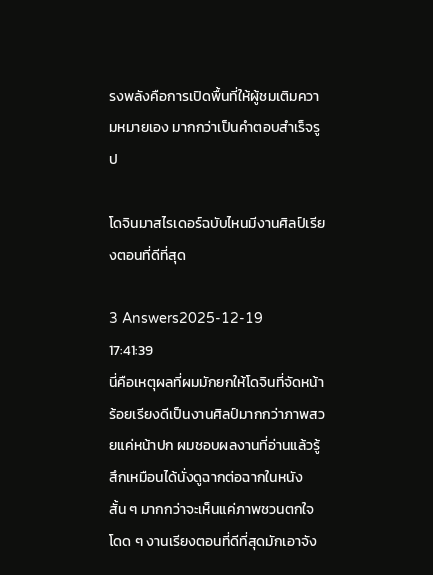รงพลังคือการเปิดพื้นที่ให้ผู้ชมเติมความหมายเอง มากกว่าเป็นคำตอบสำเร็จรูป

โดจินมาสไรเดอร์ฉบับไหนมีงานศิลป์เรียงตอนที่ดีที่สุด

3 Answers2025-12-19 17:41:39
นี่คือเหตุผลที่ผมมักยกให้โดจินที่จัดหน้าร้อยเรียงดีเป็นงานศิลป์มากกว่าภาพสวยแค่หน้าปก ผมชอบผลงานที่อ่านแล้วรู้สึกเหมือนได้นั่งดูฉากต่อฉากในหนังสั้น ๆ มากกว่าจะเห็นแค่ภาพชวนตกใจโดด ๆ งานเรียงตอนที่ดีที่สุดมักเอาจัง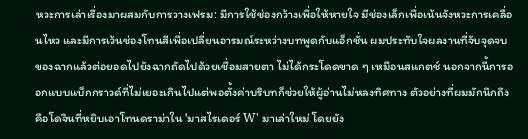หวะการเล่าเรื่องมาผสมกับการวางเฟรม: มีการใช้ช่องกว้างเพื่อให้หายใจ มีช่องเล็กเพื่อเน้นจังหวะการเคลื่อนไหว และมีการเว้นช่องโทนสีเพื่อเปลี่ยนอารมณ์ระหว่างบทพูดกับแอ็กชั่น ผมประทับใจผลงานที่จับจุดจบของฉากแล้วต่อยอดไปยังฉากถัดไปด้วยเชื่อมสายตา ไม่ได้กระโดดขาด ๆ เหมือนสแกตช์ นอกจากนี้การออกแบบแบ็กกราวด์ที่ไม่เยอะเกินไปแต่พอตั้งค่าบริบทก็ช่วยให้ผู้อ่านไม่หลงทิศทาง ตัวอย่างที่ผมมักนึกถึงคือโดจินที่หยิบเอาโทนดราม่าใน 'มาสไรเดอร์ W' มาเล่าใหม่ โดยยัง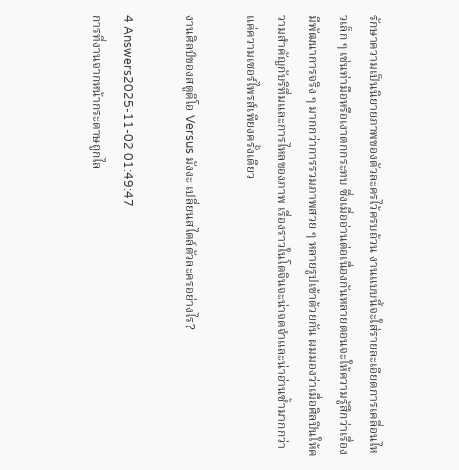รักษาความเป็นนิยายภาพของตัวละครไว้ครบถ้วน งานแบบนี้จะใส่รายละเอียดการเคลื่อนไหวเล็ก ๆ เช่นท่ามือหรือเงาตกกระทบ ซึ่งเมื่ออ่านต่อเนื่องกันหลายตอนจะให้ความรู้สึกว่าเรื่องมีพัฒนาการจริง ๆ มากกว่าการรวมภาพสวย ๆ หลายรูปเข้าด้วยกัน ผมมองว่าเมื่อศิลปินให้ความสำคัญกับริทึ่มและการไหลของภาพ เรื่องราวในโดจินจะน่าจดจำและน่าอ่านซ้ำมากกว่าแค่ความเซอร์ไพรส์เพียงครั้งเดียว

งานศิลป์ของสตูดิโอ Versus มังงะ เปลี่ยนสไตล์ตัวละครอย่างไร?

4 Answers2025-11-02 01:49:47
การที่งานจากหน้ากระดาษถูกไล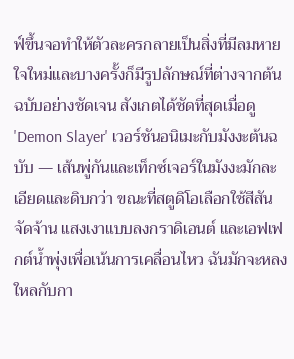ฟ์ขึ้นจอทำให้ตัวละครกลายเป็นสิ่งที่มีลมหายใจใหม่และบางครั้งก็มีรูปลักษณ์ที่ต่างจากต้นฉบับอย่างชัดเจน สังเกตได้ชัดที่สุดเมื่อดู 'Demon Slayer' เวอร์ชันอนิเมะกับมังงะต้นฉบับ — เส้นพู่กันและเท็กซ์เจอร์ในมังงะมักละเอียดและดิบกว่า ขณะที่สตูดิโอเลือกใช้สีสันจัดจ้าน แสงเงาแบบลงกราดิเอนต์ และเอฟเฟกต์น้ำพุ่งเพื่อเน้นการเคลื่อนไหว ฉันมักจะหลงใหลกับกา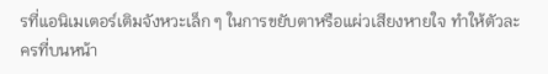รที่แอนิเมเตอร์เติมจังหวะเล็ก ๆ ในการขยับตาหรือแผ่วเสียงหายใจ ทำให้ตัวละครที่บนหน้า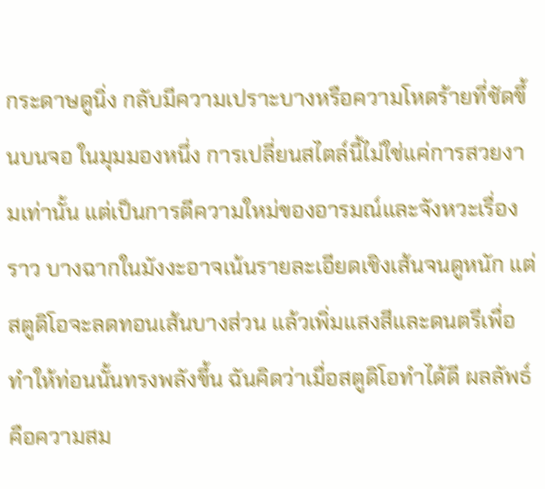กระดาษดูนิ่ง กลับมีความเปราะบางหรือความโหดร้ายที่ชัดขึ้นบนจอ ในมุมมองหนึ่ง การเปลี่ยนสไตล์นี้ไม่ใช่แค่การสวยงามเท่านั้น แต่เป็นการตีความใหม่ของอารมณ์และจังหวะเรื่องราว บางฉากในมังงะอาจเน้นรายละเอียดเชิงเส้นจนดูหนัก แต่สตูดิโอจะลดทอนเส้นบางส่วน แล้วเพิ่มแสงสีและดนตรีเพื่อทำให้ท่อนนั้นทรงพลังขึ้น ฉันคิดว่าเมื่อสตูดิโอทำได้ดี ผลลัพธ์คือความสม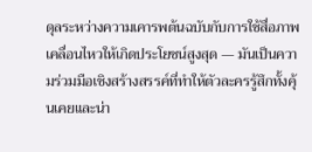ดุลระหว่างความเคารพต้นฉบับกับการใช้สื่อภาพเคลื่อนไหวให้เกิดประโยชน์สูงสุด — มันเป็นความร่วมมือเชิงสร้างสรรค์ที่ทำให้ตัวละครรู้สึกทั้งคุ้นเคยและน่า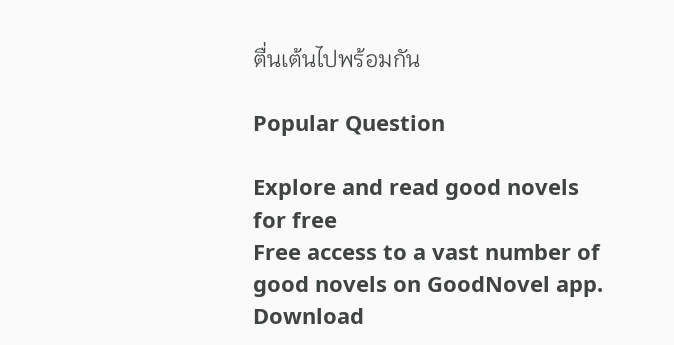ตื่นเต้นไปพร้อมกัน

Popular Question

Explore and read good novels for free
Free access to a vast number of good novels on GoodNovel app. Download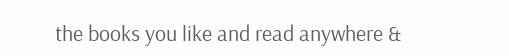the books you like and read anywhere &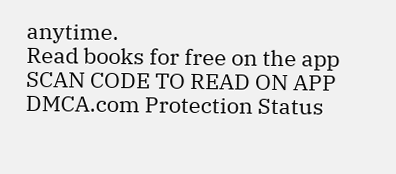anytime.
Read books for free on the app
SCAN CODE TO READ ON APP
DMCA.com Protection Status